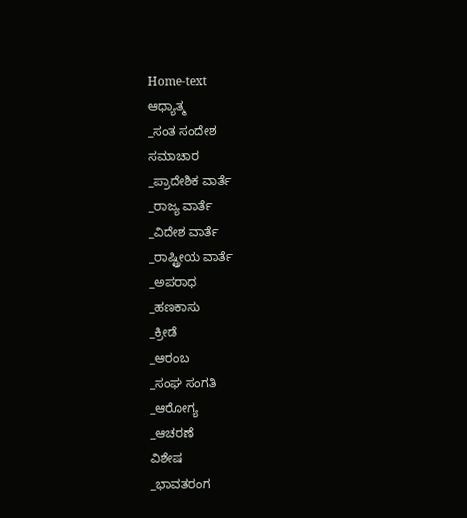Home-text
ಆಧ್ಯಾತ್ಮ
_ಸಂತ ಸಂದೇಶ
ಸಮಾಚಾರ
_ಪ್ರಾದೇಶಿಕ ವಾರ್ತೆ
_ರಾಜ್ಯ ವಾರ್ತೆ
_ವಿದೇಶ ವಾರ್ತೆ
_ರಾಷ್ಟ್ರೀಯ ವಾರ್ತೆ
_ಅಪರಾಧ
_ಹಣಕಾಸು
_ಕ್ರೀಡೆ
_ಆರಂಬ
_ಸಂಘ ಸಂಗತಿ
_ಆರೋಗ್ಯ
_ಆಚರಣೆ
ವಿಶೇಷ
_ಭಾವತರಂಗ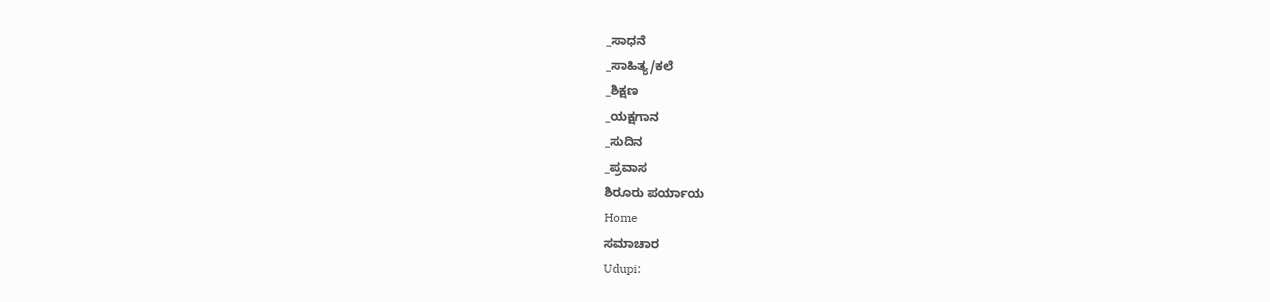_ಸಾಧನೆ
_ಸಾಹಿತ್ಯ/ಕಲೆ
_ಶಿಕ್ಷಣ
_ಯಕ್ಷಗಾನ
_ಸುದಿನ
_ಪ್ರವಾಸ
ಶಿರೂರು ಪರ್ಯಾಯ
Home
ಸಮಾಚಾರ
Udupi: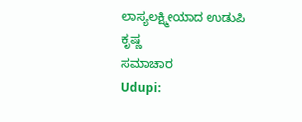ಲಾಸ್ಯಲಕ್ಷ್ಮೀಯಾದ ಉಡುಪಿ ಕೃಷ್ಣ
ಸಮಾಚಾರ
Udupi: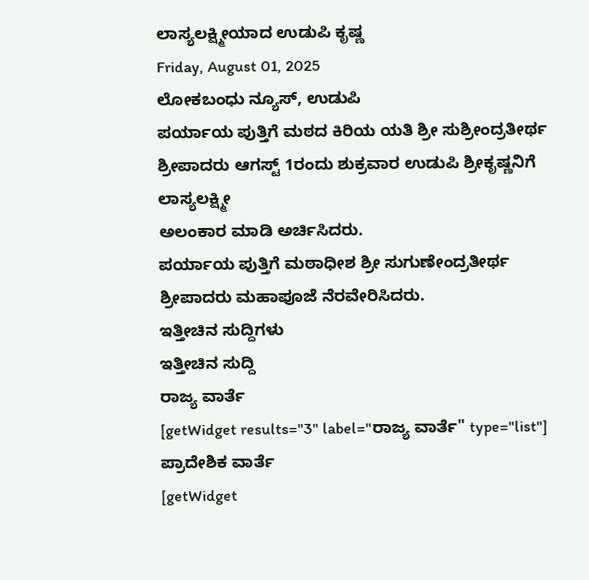ಲಾಸ್ಯಲಕ್ಷ್ಮೀಯಾದ ಉಡುಪಿ ಕೃಷ್ಣ
Friday, August 01, 2025
ಲೋಕಬಂಧು ನ್ಯೂಸ್, ಉಡುಪಿ
ಪರ್ಯಾಯ ಪುತ್ತಿಗೆ ಮಠದ ಕಿರಿಯ ಯತಿ ಶ್ರೀ ಸುಶ್ರೀಂದ್ರತೀರ್ಥ ಶ್ರೀಪಾದರು ಆಗಸ್ಟ್ 1ರಂದು ಶುಕ್ರವಾರ ಉಡುಪಿ ಶ್ರೀಕೃಷ್ಣನಿಗೆ
ಲಾಸ್ಯಲಕ್ಷ್ಮೀ
ಅಲಂಕಾರ ಮಾಡಿ ಅರ್ಚಿಸಿದರು.
ಪರ್ಯಾಯ ಪುತ್ತಿಗೆ ಮಠಾಧೀಶ ಶ್ರೀ ಸುಗುಣೇಂದ್ರತೀರ್ಥ ಶ್ರೀಪಾದರು ಮಹಾಪೂಜೆ ನೆರವೇರಿಸಿದರು.
ಇತ್ತೀಚಿನ ಸುದ್ದಿಗಳು
ಇತ್ತೀಚಿನ ಸುದ್ದಿ
ರಾಜ್ಯ ವಾರ್ತೆ
[getWidget results="3" label="ರಾಜ್ಯ ವಾರ್ತೆ" type="list"]
ಪ್ರಾದೇಶಿಕ ವಾರ್ತೆ
[getWidget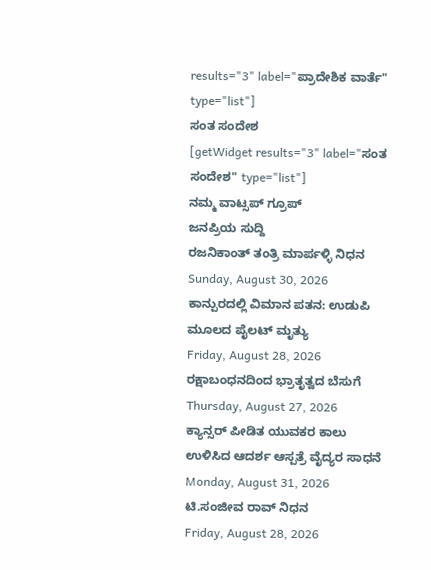results="3" label="ಪ್ರಾದೇಶಿಕ ವಾರ್ತೆ" type="list"]
ಸಂತ ಸಂದೇಶ
[getWidget results="3" label="ಸಂತ ಸಂದೇಶ" type="list"]
ನಮ್ಮ ವಾಟ್ಸಪ್ ಗ್ರೂಪ್
ಜನಪ್ರಿಯ ಸುದ್ದಿ
ರಜನಿಕಾಂತ್ ತಂತ್ರಿ ಮಾರ್ಪಳ್ಳಿ ನಿಧನ
Sunday, August 30, 2026
ಕಾನ್ಪುರದಲ್ಲಿ ವಿಮಾನ ಪತನ: ಉಡುಪಿ ಮೂಲದ ಪೈಲಟ್ ಮೃತ್ಯು
Friday, August 28, 2026
ರಕ್ಷಾಬಂಧನದಿಂದ ಭ್ರಾತೃತ್ವದ ಬೆಸುಗೆ
Thursday, August 27, 2026
ಕ್ಯಾನ್ಸರ್ ಪೀಡಿತ ಯುವಕರ ಕಾಲು ಉಳಿಸಿದ ಆದರ್ಶ ಆಸ್ಪತ್ರೆ ವೈದ್ಯರ ಸಾಧನೆ
Monday, August 31, 2026
ಟಿ.ಸಂಜೀವ ರಾವ್ ನಿಧನ
Friday, August 28, 2026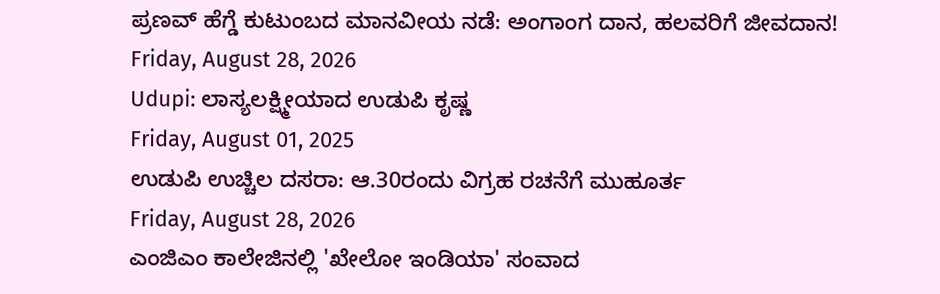ಪ್ರಣವ್ ಹೆಗ್ಡೆ ಕುಟುಂಬದ ಮಾನವೀಯ ನಡೆ: ಅಂಗಾಂಗ ದಾನ, ಹಲವರಿಗೆ ಜೀವದಾನ!
Friday, August 28, 2026
Udupi: ಲಾಸ್ಯಲಕ್ಷ್ಮೀಯಾದ ಉಡುಪಿ ಕೃಷ್ಣ
Friday, August 01, 2025
ಉಡುಪಿ ಉಚ್ಚಿಲ ದಸರಾ: ಆ.30ರಂದು ವಿಗ್ರಹ ರಚನೆಗೆ ಮುಹೂರ್ತ
Friday, August 28, 2026
ಎಂಜಿಎಂ ಕಾಲೇಜಿನಲ್ಲಿ 'ಖೇಲೋ ಇಂಡಿಯಾ' ಸಂವಾದ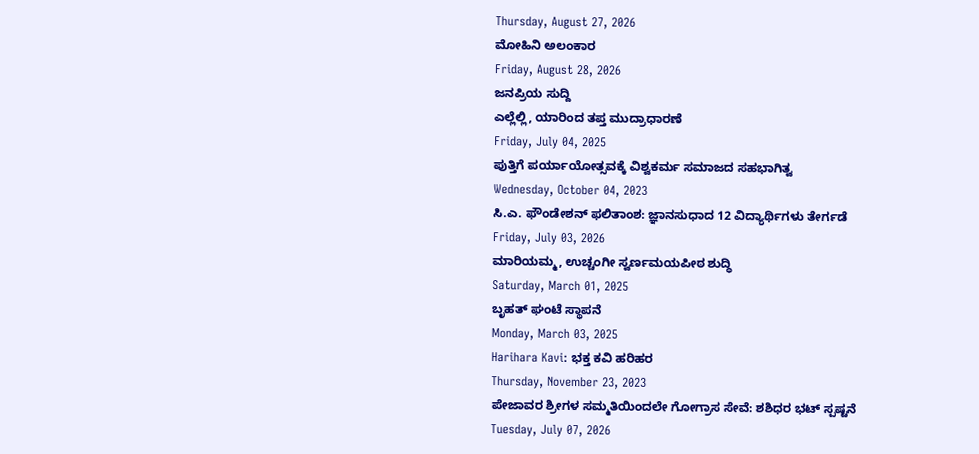Thursday, August 27, 2026
ಮೋಹಿನಿ ಅಲಂಕಾರ
Friday, August 28, 2026
ಜನಪ್ರಿಯ ಸುದ್ದಿ
ಎಲ್ಲೆಲ್ಲಿ, ಯಾರಿಂದ ತಪ್ತ ಮುದ್ರಾಧಾರಣೆ
Friday, July 04, 2025
ಪುತ್ತಿಗೆ ಪರ್ಯಾಯೋತ್ಸವಕ್ಕೆ ವಿಶ್ವಕರ್ಮ ಸಮಾಜದ ಸಹಭಾಗಿತ್ವ
Wednesday, October 04, 2023
ಸಿ.ಎ. ಫೌಂಡೇಶನ್ ಫಲಿತಾಂಶ: ಜ್ಞಾನಸುಧಾದ 12 ವಿದ್ಯಾರ್ಥಿಗಳು ತೇರ್ಗಡೆ
Friday, July 03, 2026
ಮಾರಿಯಮ್ಮ, ಉಚ್ಚಂಗೀ ಸ್ವರ್ಣಮಯಪೀಠ ಶುದ್ಧಿ
Saturday, March 01, 2025
ಬೃಹತ್ ಘಂಟೆ ಸ್ಥಾಪನೆ
Monday, March 03, 2025
Harihara Kavi: ಭಕ್ತ ಕವಿ ಹರಿಹರ
Thursday, November 23, 2023
ಪೇಜಾವರ ಶ್ರೀಗಳ ಸಮ್ಮತಿಯಿಂದಲೇ ಗೋಗ್ರಾಸ ಸೇವೆ: ಶಶಿಧರ ಭಟ್ ಸ್ಪಷ್ಟನೆ
Tuesday, July 07, 2026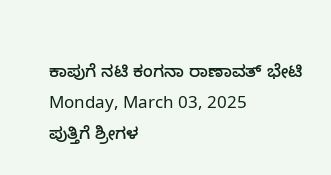ಕಾಪುಗೆ ನಟಿ ಕಂಗನಾ ರಾಣಾವತ್ ಭೇಟಿ
Monday, March 03, 2025
ಪುತ್ತಿಗೆ ಶ್ರೀಗಳ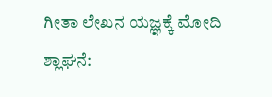ಗೀತಾ ಲೇಖನ ಯಜ್ಞಕ್ಕೆ ಮೋದಿ ಶ್ಲಾಘನೆ: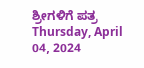ಶ್ರೀಗಳಿಗೆ ಪತ್ರ
Thursday, April 04, 2024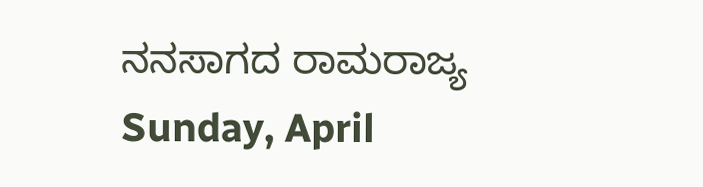ನನಸಾಗದ ರಾಮರಾಜ್ಯ
Sunday, April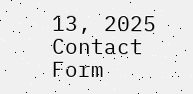13, 2025
Contact Form